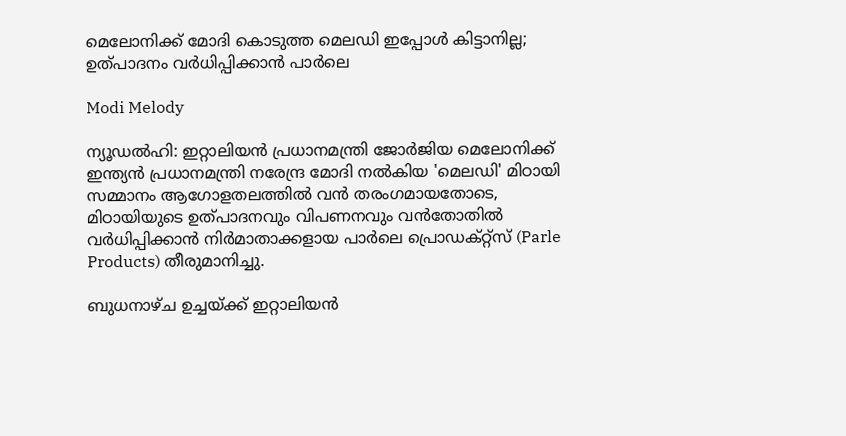മെലോനിക്ക് മോദി കൊടുത്ത മെലഡി ഇപ്പോൾ കിട്ടാനില്ല; ഉത്പാദനം വർധിപ്പിക്കാൻ പാർലെ

Modi Melody

ന്യൂഡൽഹി: ഇറ്റാലിയൻ പ്രധാനമന്ത്രി ജോർജിയ മെലോനിക്ക് ഇന്ത്യൻ പ്രധാനമന്ത്രി നരേന്ദ്ര മോദി നൽകിയ 'മെലഡി' മിഠായി സമ്മാനം ആഗോളതലത്തിൽ വൻ തരംഗമായതോടെ, മിഠായിയുടെ ഉത്പാദനവും വിപണനവും വൻതോതിൽ വർധിപ്പിക്കാൻ നിർമാതാക്കളായ പാർലെ പ്രൊഡക്റ്റ്സ് (Parle Products) തീരുമാനിച്ചു.

ബുധനാഴ്ച ഉച്ചയ്ക്ക് ഇറ്റാലിയൻ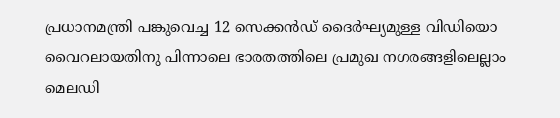പ്രധാനമന്ത്രി പങ്കുവെച്ച 12 സെക്കൻഡ് ദൈർഘ്യമുള്ള വിഡിയൊ വൈറലായതിനു പിന്നാലെ ഭാരതത്തിലെ പ്രമുഖ നഗരങ്ങളിലെല്ലാം മെലഡി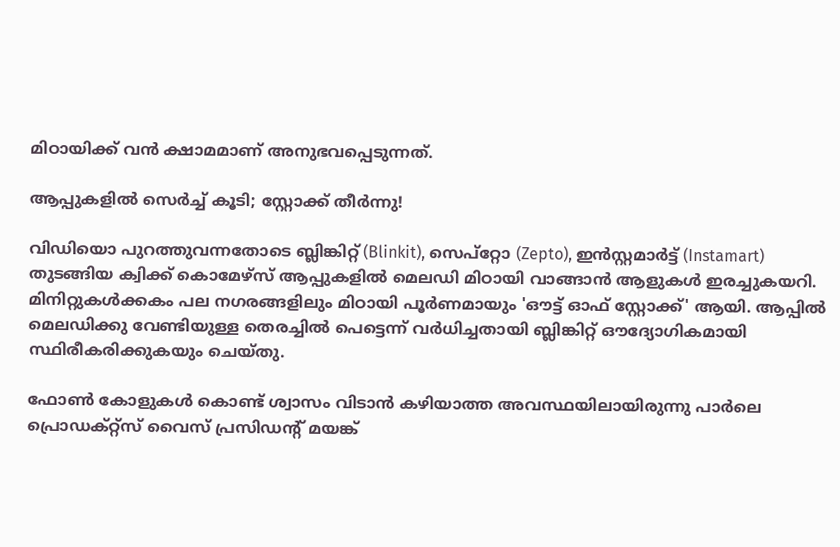മിഠായിക്ക് വൻ ക്ഷാമമാണ് അനുഭവപ്പെടുന്നത്.

ആപ്പുകളിൽ സെർച്ച് കൂടി; സ്റ്റോക്ക് തീർന്നു!

വിഡിയൊ പുറത്തുവന്നതോടെ ബ്ലിങ്കിറ്റ് (Blinkit), സെപ്റ്റോ (Zepto), ഇൻസ്റ്റമാർട്ട് (Instamart) തുടങ്ങിയ ക്വിക്ക് കൊമേഴ്സ് ആപ്പുകളിൽ മെലഡി മിഠായി വാങ്ങാൻ ആളുകൾ ഇരച്ചുകയറി. മിനിറ്റുകൾക്കകം പല നഗരങ്ങളിലും മിഠായി പൂർണമായും 'ഔട്ട് ഓഫ് സ്റ്റോക്ക്' ആയി. ആപ്പിൽ മെലഡിക്കു വേണ്ടിയുള്ള തെരച്ചിൽ പെട്ടെന്ന് വർധിച്ചതായി ബ്ലിങ്കിറ്റ് ഔദ്യോഗികമായി സ്ഥിരീകരിക്കുകയും ചെയ്തു.

ഫോൺ കോളുകൾ കൊണ്ട് ശ്വാസം വിടാൻ കഴിയാത്ത അവസ്ഥയിലായിരുന്നു പാർലെ പ്രൊഡക്റ്റ്സ് വൈസ് പ്രസിഡന്‍റ് മയങ്ക്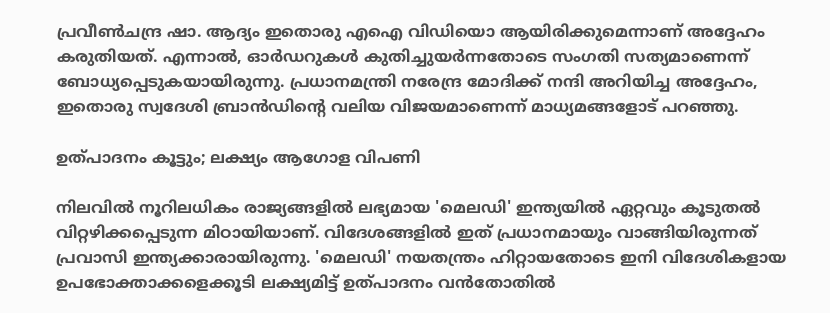പ്രവീൺചന്ദ്ര ഷാ. ആദ്യം ഇതൊരു എഐ വിഡിയൊ ആയിരിക്കുമെന്നാണ് അദ്ദേഹം കരുതിയത്. എന്നാൽ, ഓർഡറുകൾ കുതിച്ചുയർന്നതോടെ സംഗതി സത്യമാണെന്ന് ബോധ്യപ്പെടുകയായിരുന്നു. പ്രധാനമന്ത്രി നരേന്ദ്ര മോദിക്ക് നന്ദി അറിയിച്ച അദ്ദേഹം, ഇതൊരു സ്വദേശി ബ്രാൻഡിന്‍റെ വലിയ വിജയമാണെന്ന് മാധ്യമങ്ങളോട് പറഞ്ഞു.

ഉത്പാദനം കൂട്ടും; ലക്ഷ്യം ആഗോള വിപണി

നിലവിൽ നൂറിലധികം രാജ്യങ്ങളിൽ ലഭ്യമായ 'മെലഡി' ഇന്ത്യയിൽ ഏറ്റവും കൂടുതൽ വിറ്റഴിക്കപ്പെടുന്ന മിഠായിയാണ്. വിദേശങ്ങളിൽ ഇത് പ്രധാനമായും വാങ്ങിയിരുന്നത് പ്രവാസി ഇന്ത്യക്കാരായിരുന്നു. 'മെലഡി' നയതന്ത്രം ഹിറ്റായതോടെ ഇനി വിദേശികളായ ഉപഭോക്താക്കളെക്കൂടി ലക്ഷ്യമിട്ട് ഉത്പാദനം വൻതോതിൽ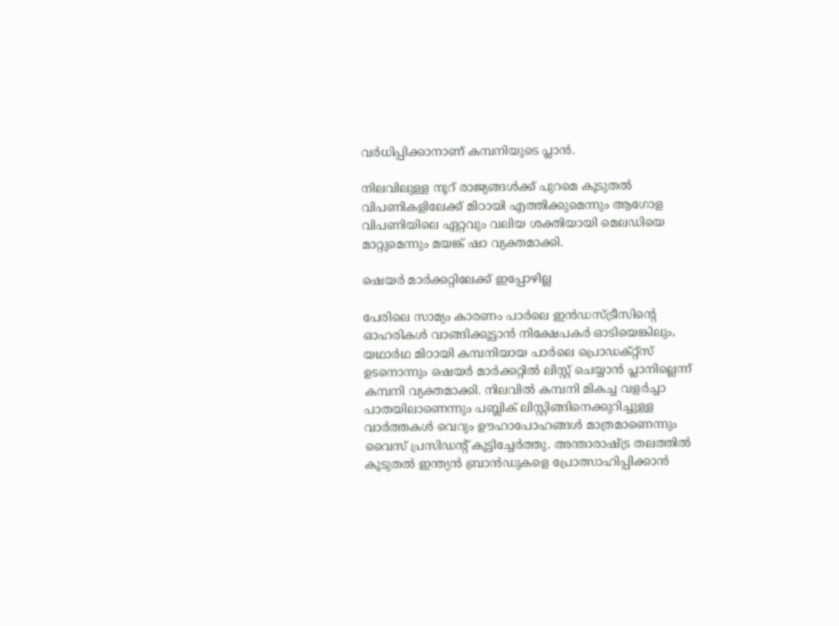വർധിപ്പിക്കാനാണ് കമ്പനിയുടെ പ്ലാൻ.

നിലവിലുള്ള നൂറ് രാജ്യങ്ങൾക്ക് പുറമെ കൂടുതൽ വിപണികളിലേക്ക് മിഠായി എത്തിക്കുമെന്നും ആഗോള വിപണിയിലെ ഏറ്റവും വലിയ ശക്തിയായി മെലഡിയെ മാറ്റുമെന്നും മയങ്ക് ഷാ വ്യക്തമാക്കി.

ഷെയർ മാർക്കറ്റിലേക്ക് ഇപ്പോഴില്ല

പേരിലെ സാമ്യം കാരണം പാർലെ ഇൻഡസ്ട്രീസിന്‍റെ ഓഹരികൾ വാങ്ങിക്കൂട്ടാൻ നിക്ഷേപകർ ഓടിയെങ്കിലും, യഥാർഥ മിഠായി കമ്പനിയായ പാർലെ പ്രൊഡക്റ്റ്സ് ഉടനൊന്നും ഷെയർ മാർക്കറ്റിൽ ലിസ്റ്റ് ചെയ്യാൻ പ്ലാനില്ലെന്ന് കമ്പനി വ്യക്തമാക്കി. നിലവിൽ കമ്പനി മികച്ച വളർച്ചാ പാതയിലാണെന്നും പബ്ലിക് ലിസ്റ്റിങ്ങിനെക്കുറിച്ചുള്ള വാർത്തകൾ വെറും ഊഹാപോഹങ്ങൾ മാത്രമാണെന്നും വൈസ് പ്രസിഡന്‍റ് കൂട്ടിച്ചേർത്തു. അന്താരാഷ്ട്ര തലത്തിൽ കൂടുതൽ ഇന്ത്യൻ ബ്രാൻഡുകളെ പ്രോത്സാഹിപ്പിക്കാൻ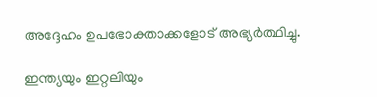അദ്ദേഹം ഉപഭോക്താക്കളോട് അഭ്യർത്ഥിച്ചു.

ഇന്ത്യയും ഇറ്റലിയും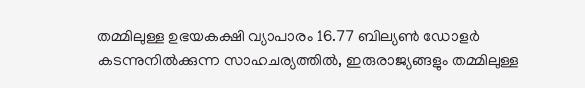തമ്മിലുള്ള ഉഭയകക്ഷി വ്യാപാരം 16.77 ബില്യൺ ഡോളർ കടന്നുനിൽക്കുന്ന സാഹചര്യത്തിൽ, ഇരുരാജ്യങ്ങളും തമ്മിലുള്ള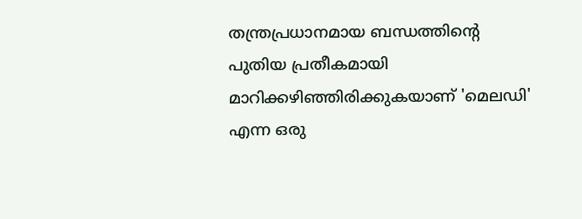തന്ത്രപ്രധാനമായ ബന്ധത്തിന്‍റെ പുതിയ പ്രതീകമായി മാറിക്കഴിഞ്ഞിരിക്കുകയാണ് 'മെലഡി' എന്ന ഒരു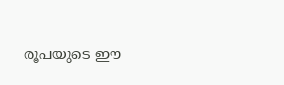രൂപയുടെ ഈ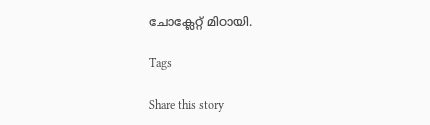ചോക്ലേറ്റ് മിഠായി.

Tags

Share this story